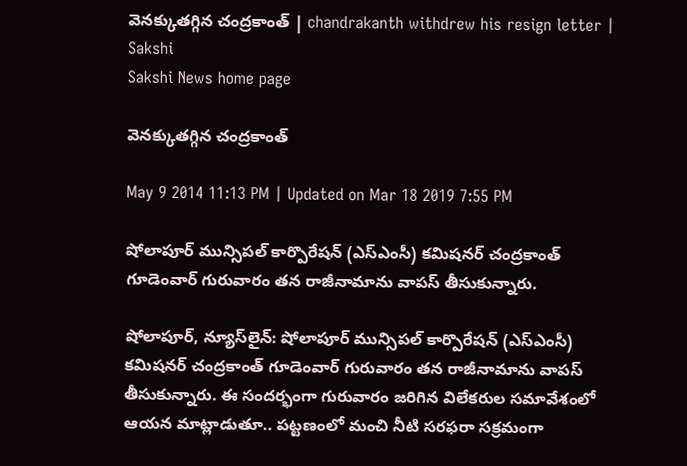వెనక్కుతగ్గిన చంద్రకాంత్ | chandrakanth withdrew his resign letter | Sakshi
Sakshi News home page

వెనక్కుతగ్గిన చంద్రకాంత్

May 9 2014 11:13 PM | Updated on Mar 18 2019 7:55 PM

షోలాపూర్ మున్సిపల్ కార్పొరేషన్ (ఎస్‌ఎంసీ) కమిషనర్ చంద్రకాంత్ గూడెంవార్ గురువారం తన రాజీనామాను వాపస్ తీసుకున్నారు.

షోలాపూర్, న్యూస్‌లైన్: షోలాపూర్ మున్సిపల్ కార్పొరేషన్ (ఎస్‌ఎంసీ) కమిషనర్ చంద్రకాంత్ గూడెంవార్ గురువారం తన రాజీనామాను వాపస్ తీసుకున్నారు. ఈ సందర్భంగా గురువారం జరిగిన విలేకరుల సమావేశంలో ఆయన మాట్లాడుతూ.. పట్టణంలో మంచి నీటి సరఫరా సక్రమంగా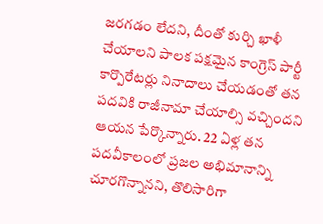జరగడం లేదని, దీంతో కుర్చి ఖాళీ చేయాలని పాలక పక్షమైన కాంగ్రెస్ పార్టీ కార్పొరేటర్లు నినాదాలు చేయడంతో తన పదవికి రాజీనామా చేయాల్సి వచ్చిందని ఆయన పేర్కొన్నారు. 22 ఏళ్ల తన పదవీకాలంలో ప్రజల అభిమానాన్ని చూరగొన్నానని, తొలిసారిగా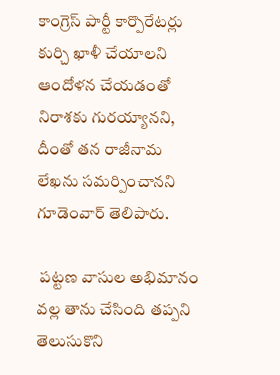కాంగ్రెస్ పార్టీ కార్పొరేటర్లు కుర్చి ఖాళీ చేయాలని ఆందోళన చేయడంతో నిరాశకు గురయ్యానని, దీంతో తన రాజీనామ లేఖను సమర్పించానని గూడెంవార్ తెలిపారు.

 పట్టణ వాసుల అభిమానం వల్ల తాను చేసింది తప్పని తెలుసుకొని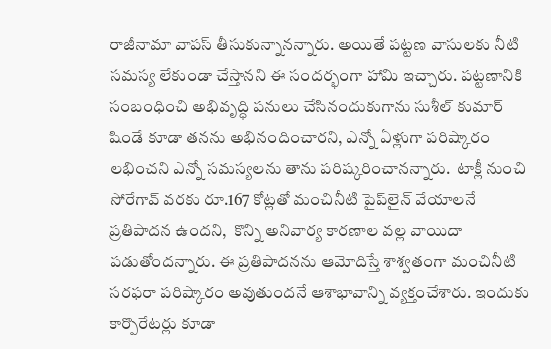రాజీనామా వాపస్ తీసుకున్నానన్నారు. అయితే పట్టణ వాసులకు నీటి సమస్య లేకుండా చేస్తానని ఈ సందర్భంగా హామి ఇచ్చారు. పట్టణానికి సంబంధించి అభివృద్ధి పనులు చేసినందుకుగాను సుశీల్ కుమార్ షిండే కూడా తనను అభినందించారని, ఎన్నో ఏళ్లుగా పరిష్కారం లభించని ఎన్నో సమస్యలను తాను పరిష్కరించానన్నారు.  టాక్లీ నుంచి సోరేగావ్ వరకు రూ.167 కోట్లతో మంచినీటి పైప్‌లైన్ వేయాలనే ప్రతిపాదన ఉందని,  కొన్ని అనివార్య కారణాల వల్ల వాయిదా పడుతోందన్నారు. ఈ ప్రతిపాదనను ఆమోదిస్తే శాశ్వతంగా మంచినీటి సరఫరా పరిష్కారం అవుతుందనే ఆశాభావాన్ని వ్యక్తంచేశారు. ఇందుకు కార్పొరేటర్లు కూడా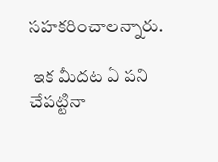సహకరించాలన్నారు.

 ఇక మీదట ఏ పని చేపట్టినా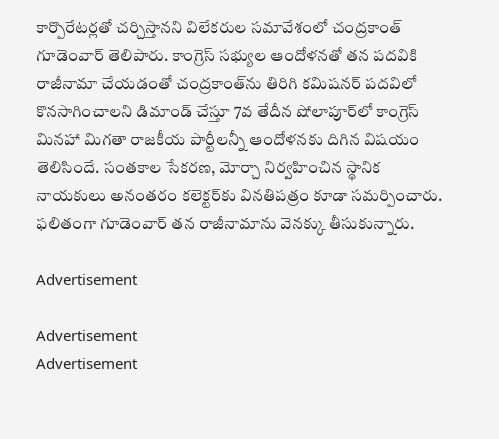కార్పొరేటర్లతో చర్చిస్తానని విలేకరుల సమావేశంలో చంద్రకాంత్ గూడెంవార్ తెలిపారు. కాంగ్రెస్ సభ్యుల ఆందోళనతో తన పదవికి రాజీనామా చేయడంతో చంద్రకాంత్‌ను తిరిగి కమిషనర్ పదవిలో కొనసాగించాలని డిమాండ్ చేస్తూ 7వ తేదీన షోలాపూర్‌లో కాంగ్రెస్ మినహా మిగతా రాజకీయ పార్టీలన్నీ ఆందోళనకు దిగిన విషయం తెలిసిందే. సంతకాల సేకరణ, మోర్చా నిర్వహించిన స్థానిక నాయకులు అనంతరం కలెక్టర్‌కు వినతిపత్రం కూడా సమర్పించారు. ఫలితంగా గూడెంవార్ తన రాజీనామాను వెనక్కు తీసుకున్నారు.

Advertisement

Advertisement
Advertisement